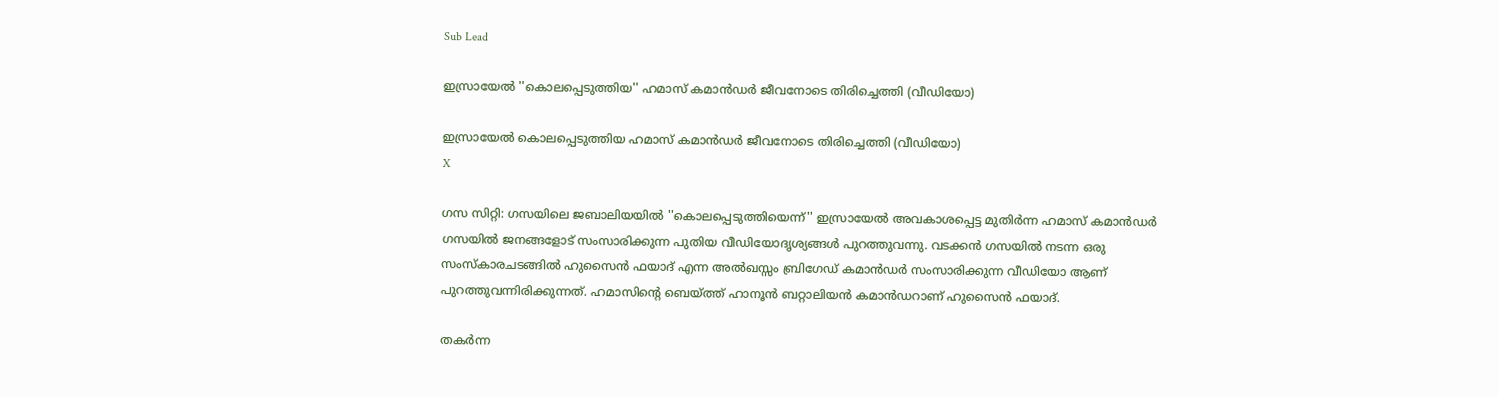Sub Lead

ഇസ്രായേല്‍ ''കൊലപ്പെടുത്തിയ'' ഹമാസ് കമാന്‍ഡര്‍ ജീവനോടെ തിരിച്ചെത്തി (വീഡിയോ)

ഇസ്രായേല്‍ കൊലപ്പെടുത്തിയ ഹമാസ് കമാന്‍ഡര്‍ ജീവനോടെ തിരിച്ചെത്തി (വീഡിയോ)
X

ഗസ സിറ്റി: ഗസയിലെ ജബാലിയയില്‍ ''കൊലപ്പെടുത്തിയെന്ന്'' ഇസ്രായേല്‍ അവകാശപ്പെട്ട മുതിര്‍ന്ന ഹമാസ് കമാന്‍ഡര്‍ ഗസയില്‍ ജനങ്ങളോട് സംസാരിക്കുന്ന പുതിയ വീഡിയോദൃശ്യങ്ങള്‍ പുറത്തുവന്നു. വടക്കന്‍ ഗസയില്‍ നടന്ന ഒരു സംസ്‌കാരചടങ്ങില്‍ ഹുസൈന്‍ ഫയാദ് എന്ന അല്‍ഖസ്സം ബ്രിഗേഡ് കമാന്‍ഡര്‍ സംസാരിക്കുന്ന വീഡിയോ ആണ് പുറത്തുവന്നിരിക്കുന്നത്. ഹമാസിന്റെ ബെയ്ത്ത് ഹാനൂന്‍ ബറ്റാലിയന്‍ കമാന്‍ഡറാണ് ഹുസൈന്‍ ഫയാദ്.

തകര്‍ന്ന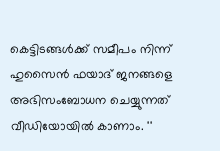കെട്ടിടങ്ങള്‍ക്ക് സമീപം നിന്ന് ഹുസൈന്‍ ഫയാദ് ജനങ്ങളെ അഭിസംബോധന ചെയ്യുന്നത് വീഡിയോയില്‍ കാണാം. ''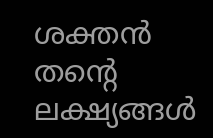ശക്തന്‍ തന്റെ ലക്ഷ്യങ്ങള്‍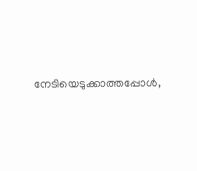നേടിയെടുക്കാത്തപ്പോള്‍,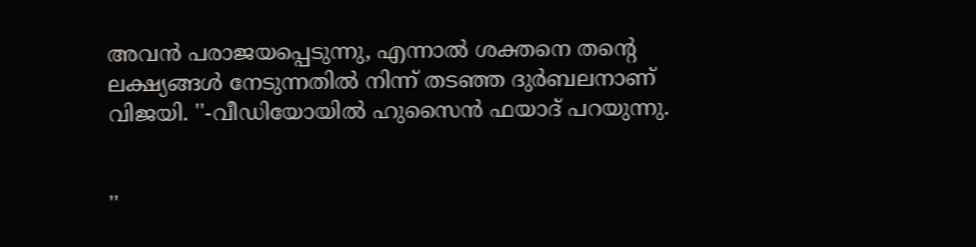അവന്‍ പരാജയപ്പെടുന്നു, എന്നാല്‍ ശക്തനെ തന്റെ ലക്ഷ്യങ്ങള്‍ നേടുന്നതില്‍ നിന്ന് തടഞ്ഞ ദുര്‍ബലനാണ് വിജയി. ''-വീഡിയോയില്‍ ഹുസൈന്‍ ഫയാദ് പറയുന്നു.


''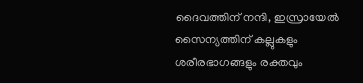ദൈവത്തിന് നന്ദി, ഇസ്രായേല്‍ സൈന്യത്തിന് കല്ലുകളും ശരീരഭാഗങ്ങളും രക്തവും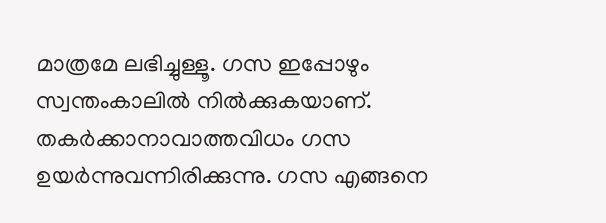മാത്രമേ ലഭിച്ചുള്ളൂ. ഗസ ഇപ്പോഴും സ്വന്തംകാലില്‍ നില്‍ക്കുകയാണ്. തകര്‍ക്കാനാവാത്തവിധം ഗസ ഉയര്‍ന്നുവന്നിരിക്കുന്നു. ഗസ എങ്ങനെ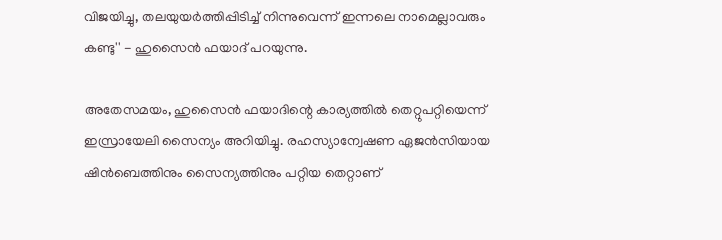വിജയിച്ചു, തലയുയര്‍ത്തിപ്പിടിച്ച് നിന്നുവെന്ന് ഇന്നലെ നാമെല്ലാവരും കണ്ടു'' - ഹുസൈന്‍ ഫയാദ് പറയുന്നു.

അതേസമയം, ഹുസൈന്‍ ഫയാദിന്റെ കാര്യത്തില്‍ തെറ്റുപറ്റിയെന്ന് ഇസ്രായേലി സൈന്യം അറിയിച്ചു. രഹസ്യാന്വേഷണ ഏജന്‍സിയായ ഷിന്‍ബെത്തിനും സൈന്യത്തിനും പറ്റിയ തെറ്റാണ്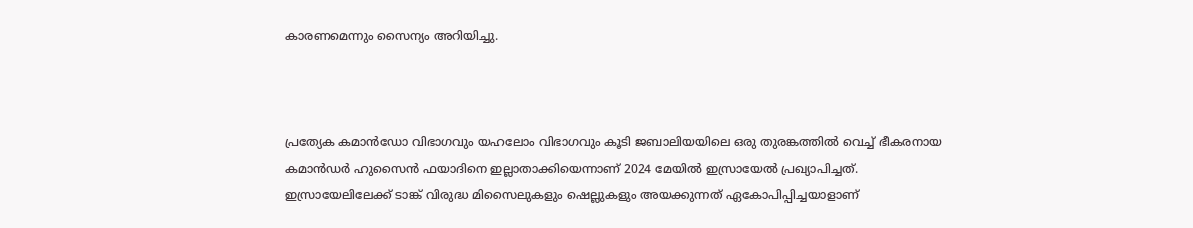കാരണമെന്നും സൈന്യം അറിയിച്ചു.



പ്രത്യേക കമാന്‍ഡോ വിഭാഗവും യഹലോം വിഭാഗവും കൂടി ജബാലിയയിലെ ഒരു തുരങ്കത്തില്‍ വെച്ച് ഭീകരനായ കമാന്‍ഡര്‍ ഹുസൈന്‍ ഫയാദിനെ ഇല്ലാതാക്കിയെന്നാണ് 2024 മേയില്‍ ഇസ്രായേല്‍ പ്രഖ്യാപിച്ചത്. ഇസ്രായേലിലേക്ക് ടാങ്ക് വിരുദ്ധ മിസൈലുകളും ഷെല്ലുകളും അയക്കുന്നത് ഏകോപിപ്പിച്ചയാളാണ്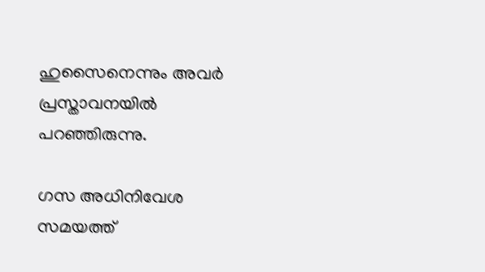ഹുസൈനെന്നും അവര്‍ പ്രസ്താവനയില്‍ പറഞ്ഞിരുന്നു.

ഗസ അധിനിവേശ സമയത്ത്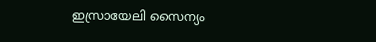ഇസ്രായേലി സൈന്യം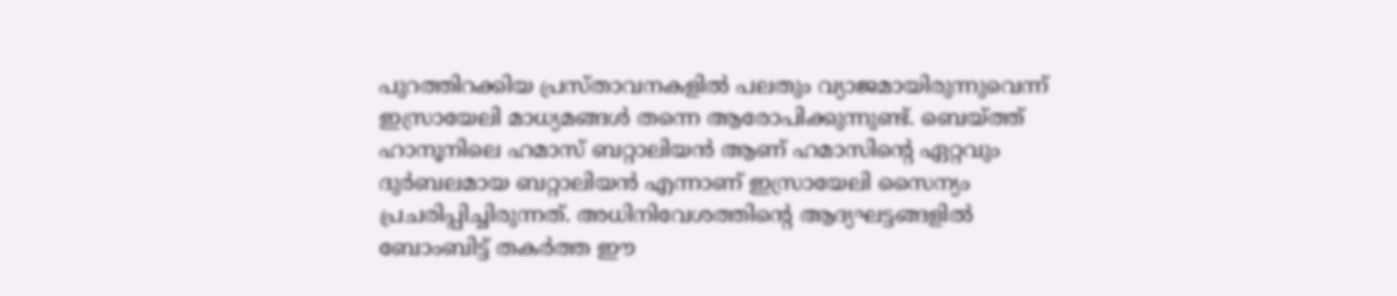പുറത്തിറക്കിയ പ്രസ്താവനകളില്‍ പലതും വ്യാജമായിരുന്നുവെന്ന് ഇസ്രായേലി മാധ്യമങ്ങള്‍ തന്നെ ആരോപിക്കുന്നുണ്ട്. ബെയ്ത്ത് ഹാനൂനിലെ ഹമാസ് ബറ്റാലിയന്‍ ആണ് ഹമാസിന്റെ ഏറ്റവും ദുര്‍ബലമായ ബറ്റാലിയന്‍ എന്നാണ് ഇസ്രായേലി സൈന്യം പ്രചരിപ്പിച്ചിരുന്നത്. അധിനിവേശത്തിന്റെ ആദ്യഘട്ടങ്ങളില്‍ ബോംബിട്ട് തകര്‍ത്ത ഈ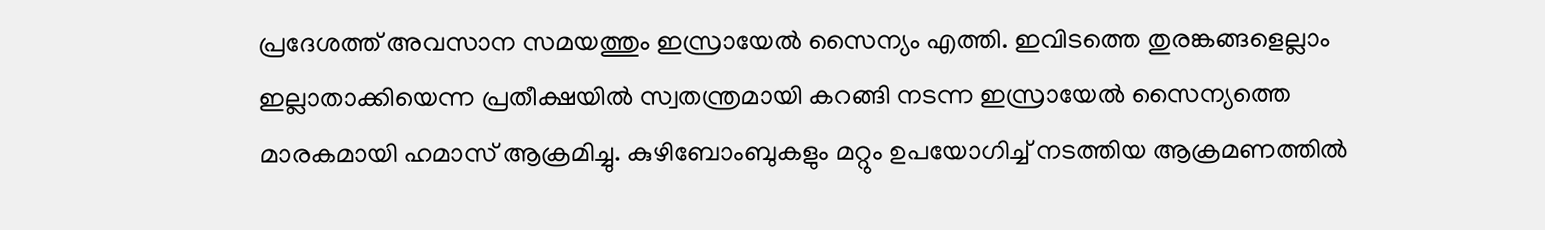പ്രദേശത്ത് അവസാന സമയത്തും ഇസ്രായേല്‍ സൈന്യം എത്തി. ഇവിടത്തെ തുരങ്കങ്ങളെല്ലാം ഇല്ലാതാക്കിയെന്ന പ്രതീക്ഷയില്‍ സ്വതന്ത്രമായി കറങ്ങി നടന്ന ഇസ്രായേല്‍ സൈന്യത്തെ മാരകമായി ഹമാസ് ആക്രമിച്ചു. കുഴിബോംബുകളും മറ്റും ഉപയോഗിച്ച് നടത്തിയ ആക്രമണത്തില്‍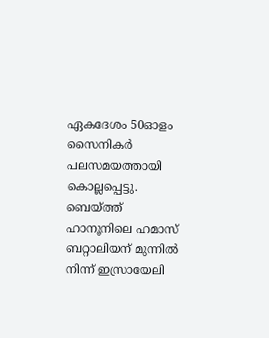ഏകദേശം 50ഓളം സൈനികര്‍ പലസമയത്തായി കൊല്ലപ്പെട്ടു. ബെയ്ത്ത് ഹാനൂനിലെ ഹമാസ് ബറ്റാലിയന് മുന്നില്‍ നിന്ന് ഇസ്രായേലി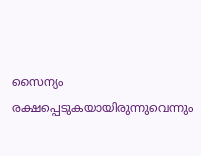സൈന്യം രക്ഷപ്പെടുകയായിരുന്നുവെന്നും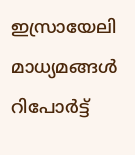ഇസ്രായേലി മാധ്യമങ്ങള്‍ റിപോര്‍ട്ട്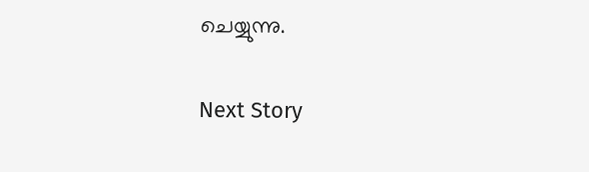ചെയ്യുന്നു.

Next Story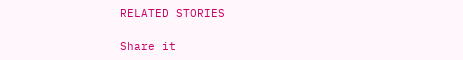RELATED STORIES

Share it